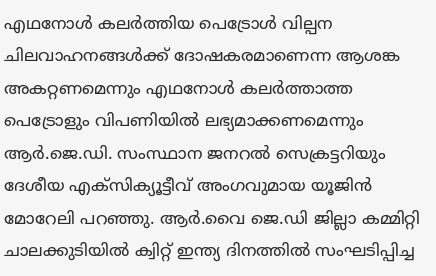എഥനോൾ കലർത്തിയ പെട്രോൾ വില്പന ചിലവാഹനങ്ങൾക്ക് ദോഷകരമാണെന്ന ആശങ്ക അകറ്റണമെന്നും എഥനോൾ കലർത്താത്ത പെട്രോളും വിപണിയിൽ ലഭ്യമാക്കണമെന്നും ആർ.ജെ.ഡി. സംസ്ഥാന ജനറൽ സെക്രട്ടറിയും ദേശീയ എക്സിക്യൂട്ടീവ് അംഗവുമായ യൂജിൻ മോറേലി പറഞ്ഞു. ആർ.വൈ ജെ.ഡി ജില്ലാ കമ്മിറ്റി ചാലക്കുടിയിൽ ക്വിറ്റ് ഇന്ത്യ ദിനത്തിൽ സംഘടിപ്പിച്ച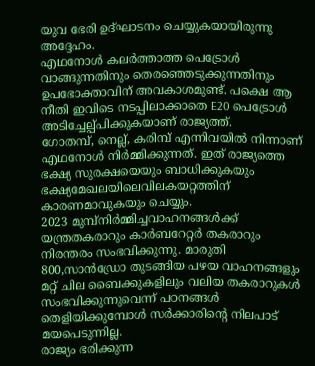യുവ ഭേരി ഉദ്ഘാടനം ചെയ്യുകയായിരുന്നു അദ്ദേഹം.
എഥനോൾ കലർത്താത്ത പെട്രോൾ വാങ്ങുന്നതിനും തെരഞ്ഞെടുക്കുന്നതിനും ഉപഭോക്താവിന് അവകാശമുണ്ട്. പക്ഷെ ആ നീതി ഇവിടെ നടപ്പിലാക്കാതെ E20 പെട്രോൾ അടിച്ചേല്പ്പിക്കുകയാണ് രാജ്യത്ത്.
ഗോതമ്പ്, നെല്ല്, കരിമ്പ് എന്നിവയിൽ നിന്നാണ് എഥനോൾ നിർമ്മിക്കുന്നത്. ഇത് രാജ്യത്തെ ഭക്ഷ്യ സുരക്ഷയെയും ബാധിക്കുകയും ഭക്ഷ്യമേഖലയിലെവിലകയറ്റത്തിന് കാരണമാവുകയും ചെയ്യും.
2023 മുമ്പ്നിർമ്മിച്ചവാഹനങ്ങൾക്ക് യന്ത്രതകരാറും കാർബറേറ്റർ തകരാറും നിരന്തരം സംഭവിക്കുന്നു. മാരുതി 800,സാൻഡ്രോ തുടങ്ങിയ പഴയ വാഹനങ്ങളും മറ്റ് ചില ബൈക്കുകളിലും വലിയ തകരാറുകൾ സംഭവിക്കുന്നുവെന്ന് പഠനങ്ങൾ തെളിയിക്കുമ്പോൾ സർക്കാരിൻ്റെ നിലപാട് മയപെടുന്നില്ല.
രാജ്യം ഭരിക്കുന്ന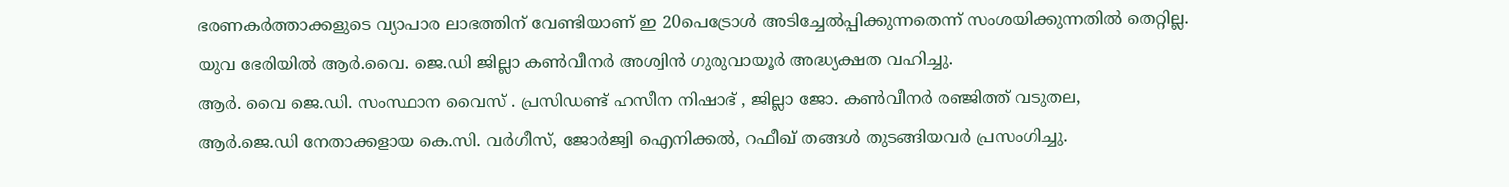ഭരണകർത്താക്കളുടെ വ്യാപാര ലാഭത്തിന് വേണ്ടിയാണ് ഇ 20പെട്രോൾ അടിച്ചേൽപ്പിക്കുന്നതെന്ന് സംശയിക്കുന്നതിൽ തെറ്റില്ല.
യുവ ഭേരിയിൽ ആർ.വൈ. ജെ.ഡി ജില്ലാ കൺവീനർ അശ്വിൻ ഗുരുവായൂർ അദ്ധ്യക്ഷത വഹിച്ചു.
ആർ. വൈ ജെ.ഡി. സംസ്ഥാന വൈസ് . പ്രസിഡണ്ട് ഹസീന നിഷാഭ് , ജില്ലാ ജോ. കൺവീനർ രഞ്ജിത്ത് വടുതല,
ആർ.ജെ.ഡി നേതാക്കളായ കെ.സി. വർഗീസ്, ജോർജ്വി ഐനിക്കൽ, റഫീഖ് തങ്ങൾ തുടങ്ങിയവർ പ്രസംഗിച്ചു.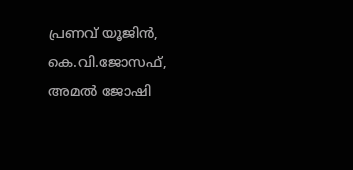പ്രണവ് യൂജിൻ, കെ.വി.ജോസഫ്, അമൽ ജോഷി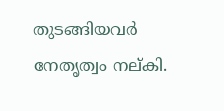തുടങ്ങിയവർ നേതൃത്വം നല്കി.